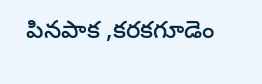పినపాక ,కరకగూడెం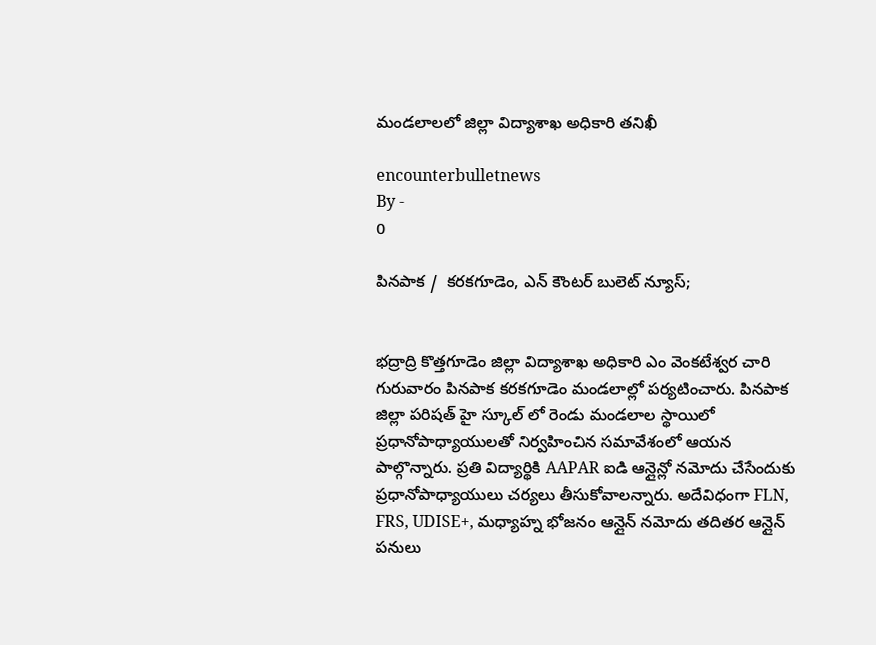మండలాలలో జిల్లా విద్యాశాఖ అధికారి తనిఖీ

encounterbulletnews
By -
0

పినపాక /  కరకగూడెం, ఎన్ కౌంటర్ బులెట్ న్యూస్;


భద్రాద్రి కొత్తగూడెం జిల్లా విద్యాశాఖ అధికారి ఎం వెంకటేశ్వర చారి గురువారం పినపాక కరకగూడెం మండలాల్లో పర్యటించారు. పినపాక జిల్లా పరిషత్ హై స్కూల్ లో రెండు మండలాల స్థాయిలో ప్రధానోపాధ్యాయులతో నిర్వహించిన సమావేశంలో ఆయన పాల్గొన్నారు. ప్రతి విద్యార్థికి AAPAR ఐడి ఆన్లైన్లో నమోదు చేసేందుకు ప్రధానోపాధ్యాయులు చర్యలు తీసుకోవాలన్నారు. అదేవిధంగా FLN, FRS, UDISE+, మధ్యాహ్న భోజనం ఆన్లైన్ నమోదు తదితర ఆన్లైన్ పనులు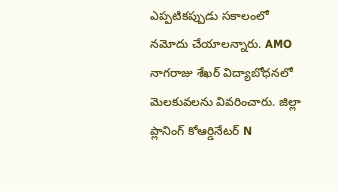ఎప్పటికప్పుడు సకాలంలో నమోదు చేయాలన్నారు. AMO నాగరాజు శేఖర్ విద్యాబోధనలో మెలకువలను వివరించారు. జిల్లా ప్లానింగ్ కోఆర్డినేటర్ N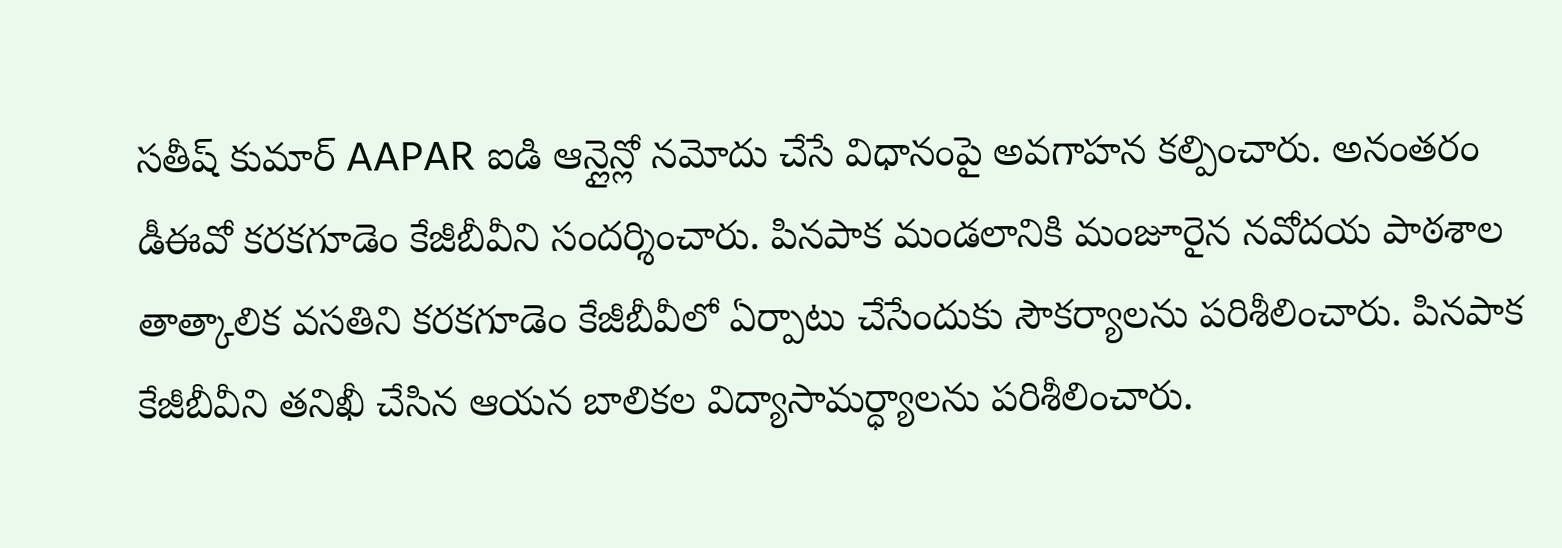సతీష్ కుమార్ AAPAR ఐడి ఆన్లైన్లో నమోదు చేసే విధానంపై అవగాహన కల్పించారు. అనంతరం డీఈవో కరకగూడెం కేజీబీవీని సందర్శించారు. పినపాక మండలానికి మంజూరైన నవోదయ పాఠశాల తాత్కాలిక వసతిని కరకగూడెం కేజీబీవీలో ఏర్పాటు చేసేందుకు సౌకర్యాలను పరిశీలించారు. పినపాక కేజీబీవీని తనిఖీ చేసిన ఆయన బాలికల విద్యాసామర్ధ్యాలను పరిశీలించారు.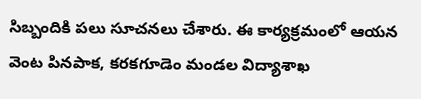సిబ్బందికి పలు సూచనలు చేశారు. ఈ కార్యక్రమంలో ఆయన వెంట పినపాక, కరకగూడెం మండల విద్యాశాఖ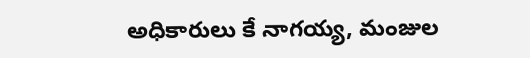అధికారులు కే నాగయ్య, మంజుల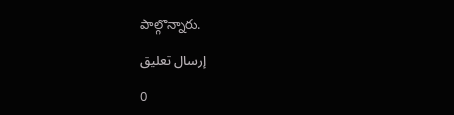పాల్గొన్నారు.

إرسال تعليق

0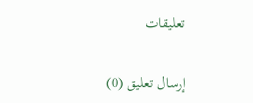تعليقات

إرسال تعليق (0)